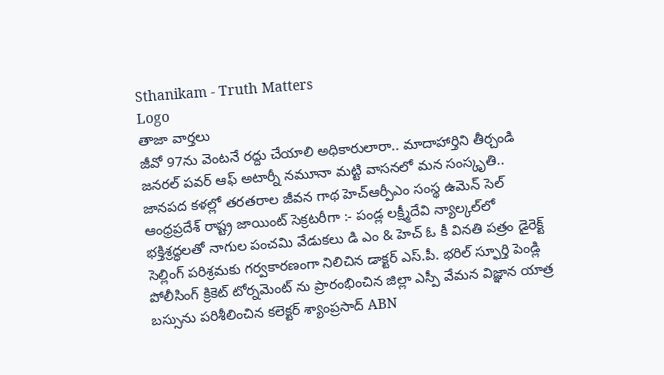Sthanikam - Truth Matters
Logo
తాజా వార్తలు
జీవో 97ను వెంటనే రద్దు చేయాలి అధికారులారా.. మాదాహార్తిని తీర్చండి జనరల్ పవర్ ఆఫ్ అటార్నీ నమూనా మట్టి వాసనలో మన సంస్కృతి.. జానపద కళల్లో తరతరాల జీవన గాథ హెచ్ఆర్పీఎం సంస్థ ఉమెన్ సెల్ ఆంధ్రప్రదేశ్ రాష్ట్ర జాయింట్ సెక్రటరీగా :- పండ్ల లక్ష్మీదేవి న్యాల్కల్‌లో భక్తిశ్రద్ధలతో నాగుల పంచమి వేడుకలు డి ఎం & హెచ్ ఓ కీ వినతి పత్రం డైరెక్ట్ సెల్లింగ్ పరిశ్రమకు గర్వకారణంగా నిలిచిన డాక్టర్ ఎస్.పీ. భరిల్ స్ఫూర్తి పెండ్లి పోలీసింగ్ క్రికెట్ టోర్నమెంట్ ను ప్రారంభించిన జిల్లా ఎస్పీ వేమన విజ్ఞాన యాత్ర బస్సును పరిశీలించిన కలెక్టర్ శ్యాంప్రసాద్ ABN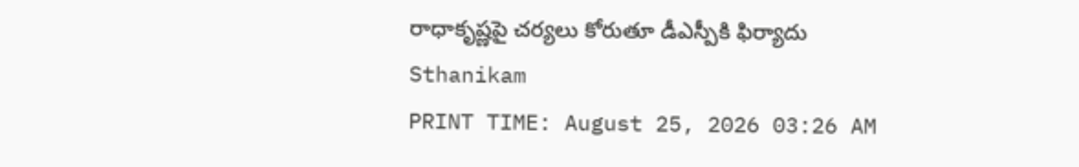రాధాకృష్ణపై చర్యలు కోరుతూ డీఎస్పీకి ఫిర్యాదు
Sthanikam
PRINT TIME: August 25, 2026 03:26 AM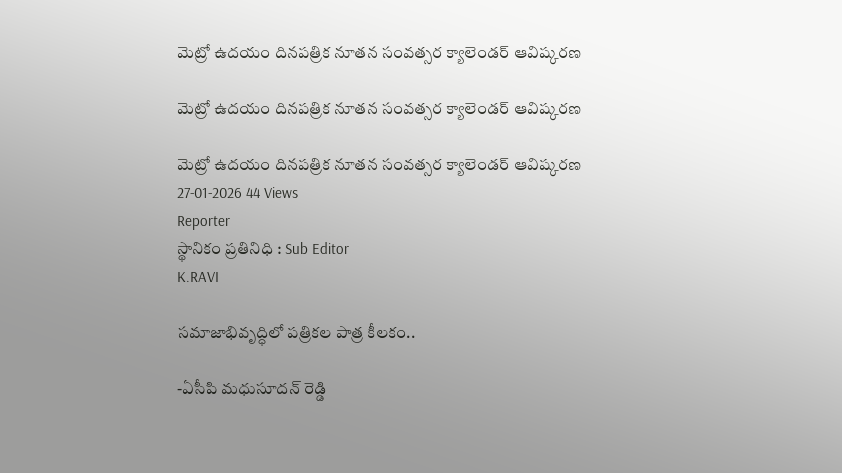మెట్రో ఉదయం దినపత్రిక నూతన సంవత్సర క్యాలెండర్ ఆవిష్కరణ

మెట్రో ఉదయం దినపత్రిక నూతన సంవత్సర క్యాలెండర్ ఆవిష్కరణ

మెట్రో ఉదయం దినపత్రిక నూతన సంవత్సర క్యాలెండర్ ఆవిష్కరణ
27-01-2026 44 Views
Reporter
స్థానికం ప్రతినిధి : Sub Editor
K.RAVI

సమాజాభివృద్ధిలో పత్రికల పాత్ర కీలకం..

-ఏసీపి మధుసూదన్ రెడ్డి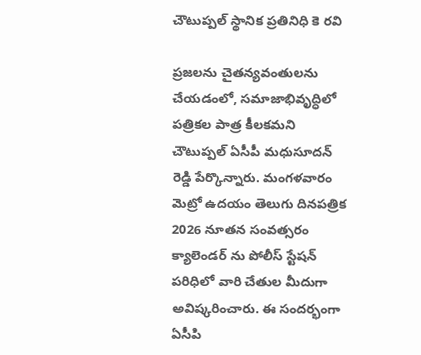చౌటుప్పల్ స్థానిక ప్రతినిధి కె రవి

ప్రజలను చైతన్యవంతులను చేయడంలో, సమాజాభివృద్ధిలో పత్రికల పాత్ర కీలకమని చౌటుప్పల్ ఏసీపీ మధుసూదన్ రెడ్డి పేర్కొన్నారు. మంగళవారం మెట్రో ఉదయం తెలుగు దినపత్రిక 2026 నూతన సంవత్సరం క్యాలెండర్ ను పోలీస్ స్టేషన్ పరిధిలో వారి చేతుల మీదుగా అవిష్కరించారు. ఈ సందర్భంగా ఏసీపి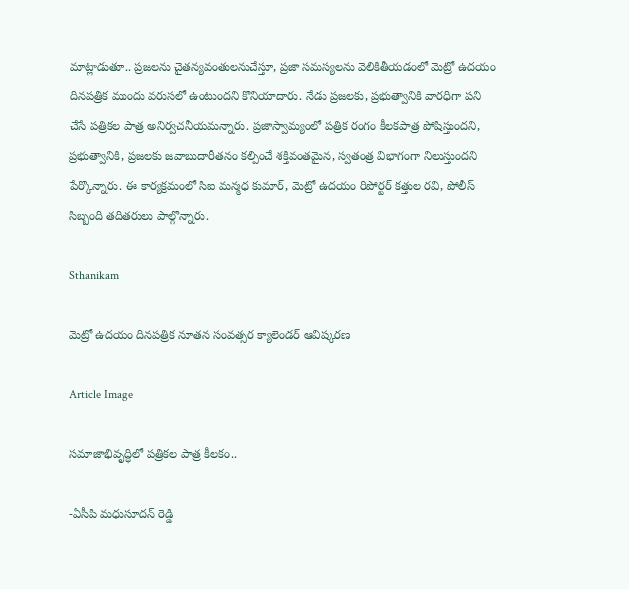మాట్లాడుతూ.. ప్రజలను చైతన్యవంతులనుచేస్తూ, ప్రజా సమస్యలను వెలికితీయడంలో మెట్రో ఉదయం దినపత్రిక ముందు వరుసలో ఉంటుందని కొనియాదారు. నేడు ప్రజలకు, ప్రభుత్వానికి వారధిగా పని చేసే పత్రికల పాత్ర అనిర్వచనీయమన్నారు. ప్రజాస్వామ్యంలో పత్రిక రంగం కీలకపాత్ర పోషిస్తుందని, ప్రభుత్వానికి, ప్రజలకు జవాబుదారీతనం కల్పించే శక్తివంతమైన, స్వతంత్ర విభాగంగా నిలుస్తుందని పేర్కొన్నారు. ఈ కార్యక్రమంలో సిఐ మన్మధ కుమార్, మెట్రో ఉదయం రిపోర్టర్ కత్తుల రవి, పోలీస్ సిబ్బంది తదితరులు పాల్గొన్నారు.

Sthanikam

మెట్రో ఉదయం దినపత్రిక నూతన సంవత్సర క్యాలెండర్ ఆవిష్కరణ

Article Image

సమాజాభివృద్ధిలో పత్రికల పాత్ర కీలకం..

-ఏసీపి మధుసూదన్ రెడ్డి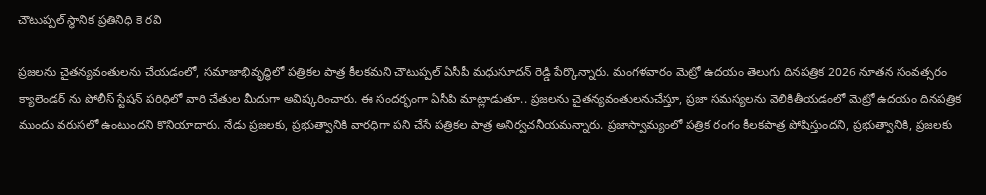చౌటుప్పల్ స్థానిక ప్రతినిధి కె రవి

ప్రజలను చైతన్యవంతులను చేయడంలో, సమాజాభివృద్ధిలో పత్రికల పాత్ర కీలకమని చౌటుప్పల్ ఏసీపీ మధుసూదన్ రెడ్డి పేర్కొన్నారు. మంగళవారం మెట్రో ఉదయం తెలుగు దినపత్రిక 2026 నూతన సంవత్సరం క్యాలెండర్ ను పోలీస్ స్టేషన్ పరిధిలో వారి చేతుల మీదుగా అవిష్కరించారు. ఈ సందర్భంగా ఏసీపి మాట్లాడుతూ.. ప్రజలను చైతన్యవంతులనుచేస్తూ, ప్రజా సమస్యలను వెలికితీయడంలో మెట్రో ఉదయం దినపత్రిక ముందు వరుసలో ఉంటుందని కొనియాదారు. నేడు ప్రజలకు, ప్రభుత్వానికి వారధిగా పని చేసే పత్రికల పాత్ర అనిర్వచనీయమన్నారు. ప్రజాస్వామ్యంలో పత్రిక రంగం కీలకపాత్ర పోషిస్తుందని, ప్రభుత్వానికి, ప్రజలకు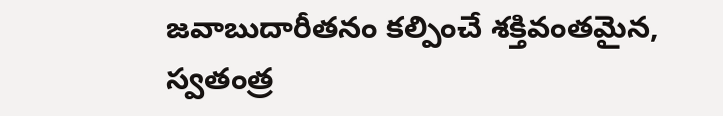జవాబుదారీతనం కల్పించే శక్తివంతమైన, స్వతంత్ర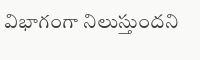విభాగంగా నిలుస్తుందని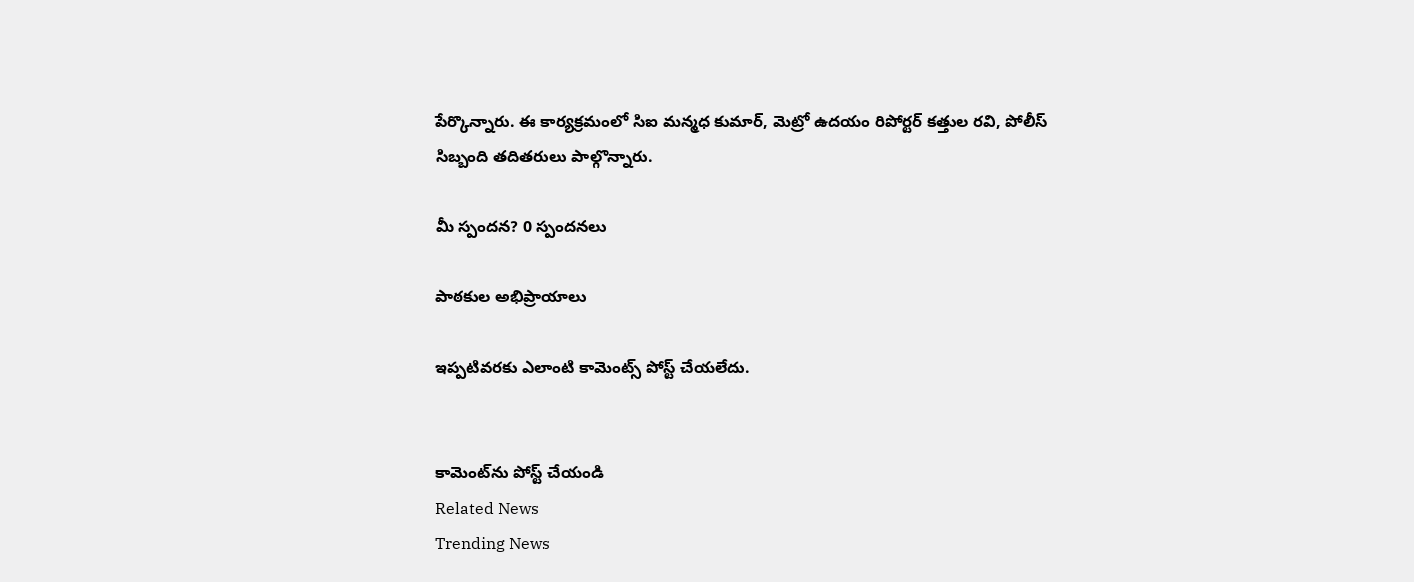పేర్కొన్నారు. ఈ కార్యక్రమంలో సిఐ మన్మధ కుమార్, మెట్రో ఉదయం రిపోర్టర్ కత్తుల రవి, పోలీస్ సిబ్బంది తదితరులు పాల్గొన్నారు.

మీ స్పందన? 0 స్పందనలు

పాఠకుల అభిప్రాయాలు

ఇప్పటివరకు ఎలాంటి కామెంట్స్ పోస్ట్ చేయలేదు.


కామెంట్‌ను పోస్ట్ చేయండి
Related News
Trending News